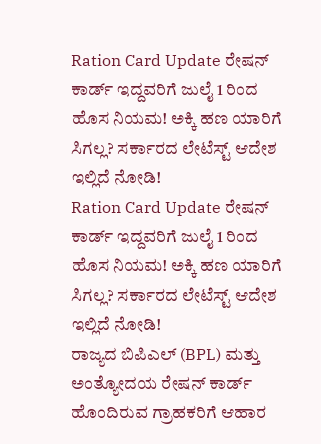Ration Card Update ರೇಷನ್ ಕಾರ್ಡ್ ಇದ್ದವರಿಗೆ ಜುಲೈ 1 ರಿಂದ ಹೊಸ ನಿಯಮ! ಅಕ್ಕಿ ಹಣ ಯಾರಿಗೆ ಸಿಗಲ್ಲ? ಸರ್ಕಾರದ ಲೇಟೆಸ್ಟ್ ಆದೇಶ ಇಲ್ಲಿದೆ ನೋಡಿ!
Ration Card Update ರೇಷನ್ ಕಾರ್ಡ್ ಇದ್ದವರಿಗೆ ಜುಲೈ 1 ರಿಂದ ಹೊಸ ನಿಯಮ! ಅಕ್ಕಿ ಹಣ ಯಾರಿಗೆ ಸಿಗಲ್ಲ? ಸರ್ಕಾರದ ಲೇಟೆಸ್ಟ್ ಆದೇಶ ಇಲ್ಲಿದೆ ನೋಡಿ!
ರಾಜ್ಯದ ಬಿಪಿಎಲ್ (BPL) ಮತ್ತು ಅಂತ್ಯೋದಯ ರೇಷನ್ ಕಾರ್ಡ್ ಹೊಂದಿರುವ ಗ್ರಾಹಕರಿಗೆ ಆಹಾರ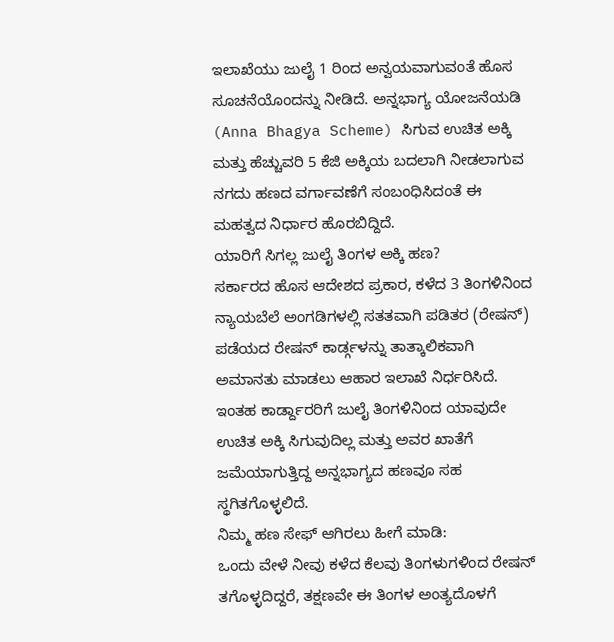ಇಲಾಖೆಯು ಜುಲೈ 1 ರಿಂದ ಅನ್ವಯವಾಗುವಂತೆ ಹೊಸ ಸೂಚನೆಯೊಂದನ್ನು ನೀಡಿದೆ. ಅನ್ನಭಾಗ್ಯ ಯೋಜನೆಯಡಿ (Anna Bhagya Scheme) ಸಿಗುವ ಉಚಿತ ಅಕ್ಕಿ ಮತ್ತು ಹೆಚ್ಚುವರಿ 5 ಕೆಜಿ ಅಕ್ಕಿಯ ಬದಲಾಗಿ ನೀಡಲಾಗುವ ನಗದು ಹಣದ ವರ್ಗಾವಣೆಗೆ ಸಂಬಂಧಿಸಿದಂತೆ ಈ ಮಹತ್ವದ ನಿರ್ಧಾರ ಹೊರಬಿದ್ದಿದೆ.
ಯಾರಿಗೆ ಸಿಗಲ್ಲ ಜುಲೈ ತಿಂಗಳ ಅಕ್ಕಿ ಹಣ?
ಸರ್ಕಾರದ ಹೊಸ ಆದೇಶದ ಪ್ರಕಾರ, ಕಳೆದ 3 ತಿಂಗಳಿನಿಂದ ನ್ಯಾಯಬೆಲೆ ಅಂಗಡಿಗಳಲ್ಲಿ ಸತತವಾಗಿ ಪಡಿತರ (ರೇಷನ್) ಪಡೆಯದ ರೇಷನ್ ಕಾರ್ಡ್ಗಳನ್ನು ತಾತ್ಕಾಲಿಕವಾಗಿ ಅಮಾನತು ಮಾಡಲು ಆಹಾರ ಇಲಾಖೆ ನಿರ್ಧರಿಸಿದೆ. ಇಂತಹ ಕಾರ್ಡ್ದಾರರಿಗೆ ಜುಲೈ ತಿಂಗಳಿನಿಂದ ಯಾವುದೇ ಉಚಿತ ಅಕ್ಕಿ ಸಿಗುವುದಿಲ್ಲ ಮತ್ತು ಅವರ ಖಾತೆಗೆ ಜಮೆಯಾಗುತ್ತಿದ್ದ ಅನ್ನಭಾಗ್ಯದ ಹಣವೂ ಸಹ ಸ್ಥಗಿತಗೊಳ್ಳಲಿದೆ.
ನಿಮ್ಮ ಹಣ ಸೇಫ್ ಆಗಿರಲು ಹೀಗೆ ಮಾಡಿ:
ಒಂದು ವೇಳೆ ನೀವು ಕಳೆದ ಕೆಲವು ತಿಂಗಳುಗಳಿಂದ ರೇಷನ್ ತಗೊಳ್ಳದಿದ್ದರೆ, ತಕ್ಷಣವೇ ಈ ತಿಂಗಳ ಅಂತ್ಯದೊಳಗೆ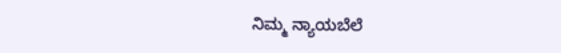ನಿಮ್ಮ ನ್ಯಾಯಬೆಲೆ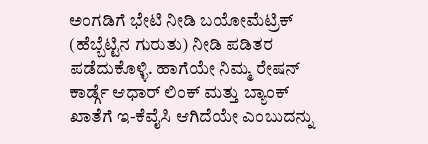ಅಂಗಡಿಗೆ ಭೇಟಿ ನೀಡಿ ಬಯೋಮೆಟ್ರಿಕ್ (ಹೆಬ್ಬೆಟ್ಟಿನ ಗುರುತು) ನೀಡಿ ಪಡಿತರ ಪಡೆದುಕೊಳ್ಳಿ. ಹಾಗೆಯೇ ನಿಮ್ಮ ರೇಷನ್ ಕಾರ್ಡ್ಗೆ ಆಧಾರ್ ಲಿಂಕ್ ಮತ್ತು ಬ್ಯಾಂಕ್ ಖಾತೆಗೆ ಇ-ಕೆವೈಸಿ ಆಗಿದೆಯೇ ಎಂಬುದನ್ನು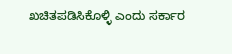ಖಚಿತಪಡಿಸಿಕೊಳ್ಳಿ ಎಂದು ಸರ್ಕಾರ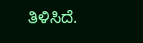ತಿಳಿಸಿದೆ.